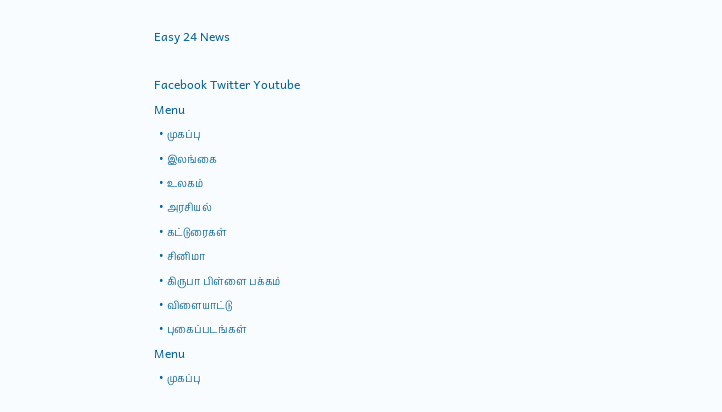Easy 24 News

Facebook Twitter Youtube
Menu
  • முகப்பு
  • இலங்கை
  • உலகம்
  • அரசியல்
  • கட்டுரைகள்
  • சினிமா
  • கிருபா பிள்ளை பக்கம்
  • விளையாட்டு
  • புகைப்படங்கள்
Menu
  • முகப்பு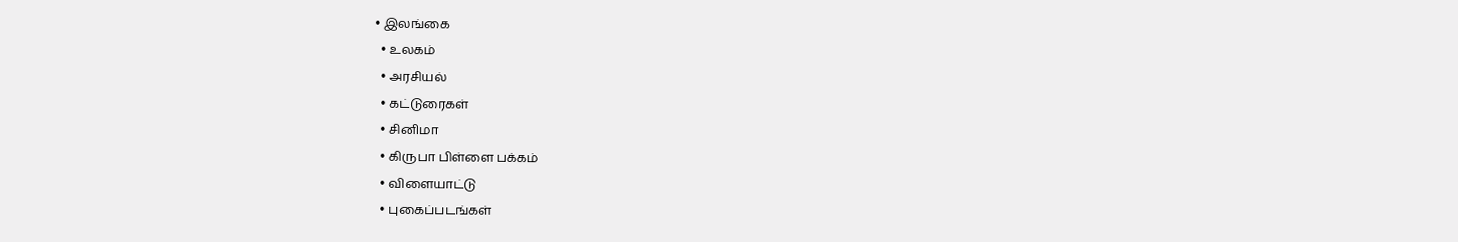• இலங்கை
  • உலகம்
  • அரசியல்
  • கட்டுரைகள்
  • சினிமா
  • கிருபா பிள்ளை பக்கம்
  • விளையாட்டு
  • புகைப்படங்கள்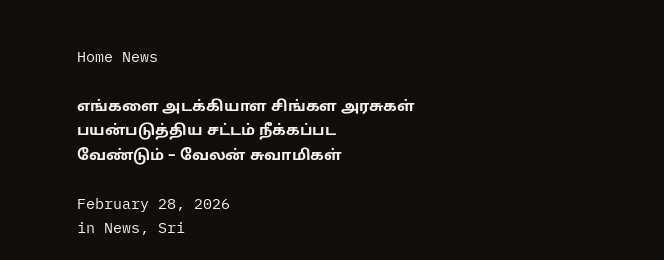Home News

எங்களை அடக்கியாள சிங்கள அரசுகள் பயன்படுத்திய சட்டம் நீக்கப்பட வேண்டும் – வேலன் சுவாமிகள்

February 28, 2026
in News, Sri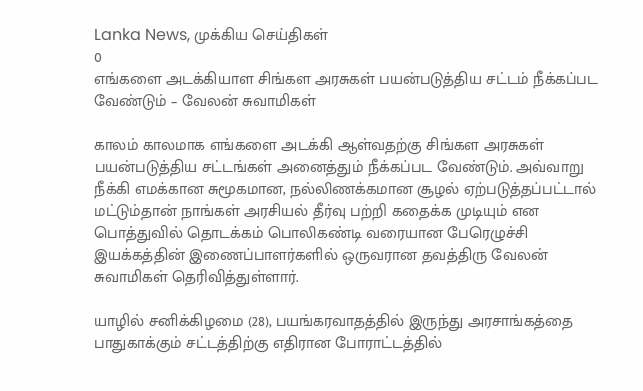Lanka News, முக்கிய செய்திகள்
0
எங்களை அடக்கியாள சிங்கள அரசுகள் பயன்படுத்திய சட்டம் நீக்கப்பட வேண்டும் – வேலன் சுவாமிகள்

காலம் காலமாக எங்களை அடக்கி ஆள்வதற்கு சிங்கள அரசுகள் பயன்படுத்திய சட்டங்கள் அனைத்தும் நீக்கப்பட வேண்டும். அவ்வாறு நீக்கி எமக்கான சுமூகமான, நல்லிணக்கமான சூழல் ஏற்படுத்தப்பட்டால் மட்டும்தான் நாங்கள் அரசியல் தீர்வு பற்றி கதைக்க முடியும் என பொத்துவில் தொடக்கம் பொலிகண்டி வரையான பேரெழுச்சி இயக்கத்தின் இணைப்பாளர்களில் ஒருவரான தவத்திரு வேலன் சுவாமிகள் தெரிவித்துள்ளார்.

யாழில் சனிக்கிழமை (28), பயங்கரவாதத்தில் இருந்து அரசாங்கத்தை பாதுகாக்கும் சட்டத்திற்கு எதிரான போராட்டத்தில்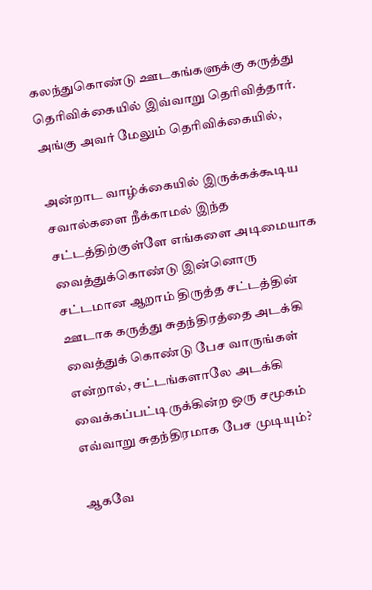கலந்துகொண்டு ஊடகங்களுக்கு கருத்து தெரிவிக்கையில் இவ்வாறு தெரிவித்தார். அங்கு அவர் மேலும் தெரிவிக்கையில்,

அன்றாட வாழ்க்கையில் இருக்கக்கூடிய சவால்களை நீக்காமல் இந்த சட்டத்திற்குள்ளே எங்களை அடிமையாக வைத்துக்கொண்டு இன்னொரு சட்டமான ஆறாம் திருத்த சட்டத்தின் ஊடாக கருத்து சுதந்திரத்தை அடக்கி வைத்துக் கொண்டு பேச வாருங்கள் என்றால், சட்டங்களாலே அடக்கி வைக்கப்பட்டிருக்கின்ற ஒரு சமூகம் எவ்வாறு சுதந்திரமாக பேச முடியும்?

ஆகவே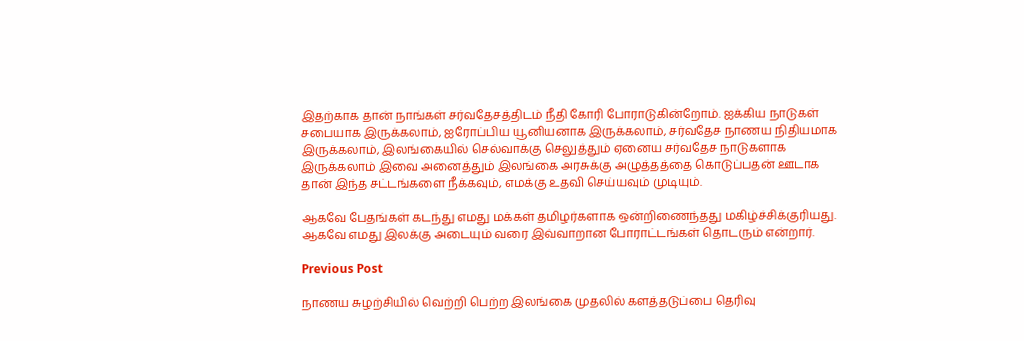இதற்காக தான் நாங்கள் சர்வதேசத்திடம் நீதி கோரி போராடுகின்றோம். ஐக்கிய நாடுகள் சபையாக இருக்கலாம், ஐரோப்பிய யூனியனாக இருக்கலாம், சர்வதேச நாணய நிதியமாக இருக்கலாம், இலங்கையில் செல்வாக்கு செலுத்தும் ஏனைய சர்வதேச நாடுகளாக இருக்கலாம் இவை அனைத்தும் இலங்கை அரசுக்கு அழுத்தத்தை கொடுப்பதன் ஊடாக தான் இந்த சட்டங்களை நீக்கவும், எமக்கு உதவி செய்யவும் முடியும்.

ஆகவே பேதங்கள் கடந்து எமது மக்கள் தமிழர்களாக ஒன்றிணைந்தது மகிழ்ச்சிக்குரியது. ஆகவே எமது இலக்கு அடையும் வரை இவ்வாறான போராட்டங்கள் தொடரும் என்றார்.

Previous Post

நாணய சுழற்சியில் வெற்றி பெற்ற இலங்கை முதலில் களத்தடுப்பை தெரிவு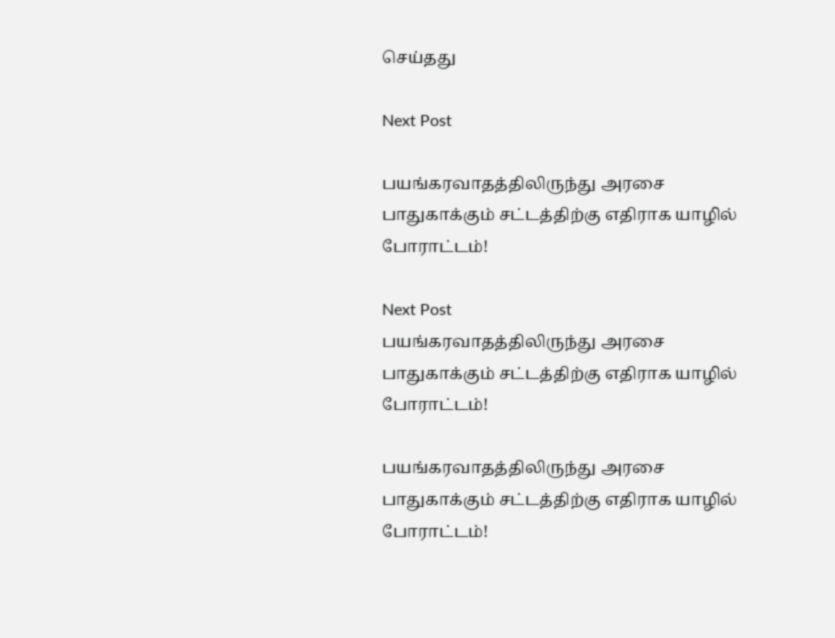செய்தது

Next Post

பயங்கரவாதத்திலிருந்து அரசை பாதுகாக்கும் சட்டத்திற்கு எதிராக யாழில் போராட்டம்!

Next Post
பயங்கரவாதத்திலிருந்து அரசை பாதுகாக்கும் சட்டத்திற்கு எதிராக யாழில் போராட்டம்!

பயங்கரவாதத்திலிருந்து அரசை பாதுகாக்கும் சட்டத்திற்கு எதிராக யாழில் போராட்டம்!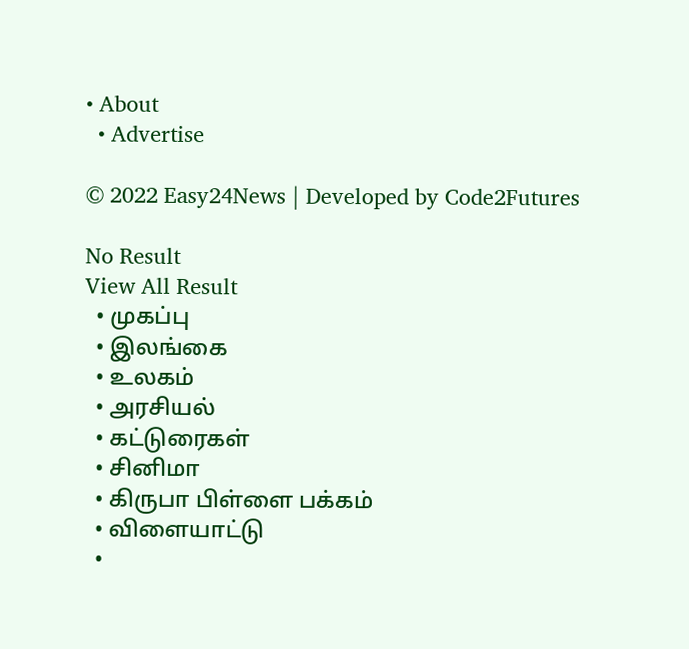• About
  • Advertise

© 2022 Easy24News | Developed by Code2Futures

No Result
View All Result
  • முகப்பு
  • இலங்கை
  • உலகம்
  • அரசியல்
  • கட்டுரைகள்
  • சினிமா
  • கிருபா பிள்ளை பக்கம்
  • விளையாட்டு
  •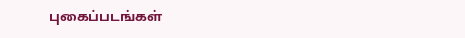புகைப்படங்கள்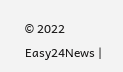© 2022 Easy24News |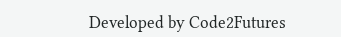Developed by Code2Futures